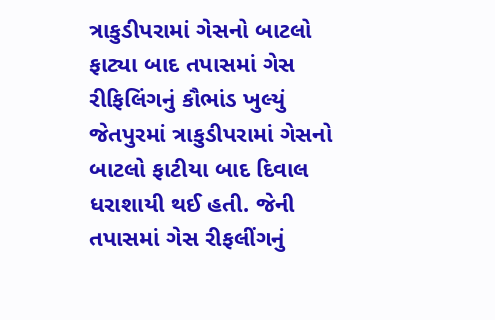ત્રાકુડીપરામાં ગેસનો બાટલો ફાટ્યા બાદ તપાસમાં ગેસ રીફિલિંગનું કૌભાંડ ખુલ્યું
જેતપુરમાં ત્રાકુડીપરામાં ગેસનો બાટલો ફાટીયા બાદ દિવાલ ધરાશાયી થઈ હતી. જેની તપાસમાં ગેસ રીફલીંગનું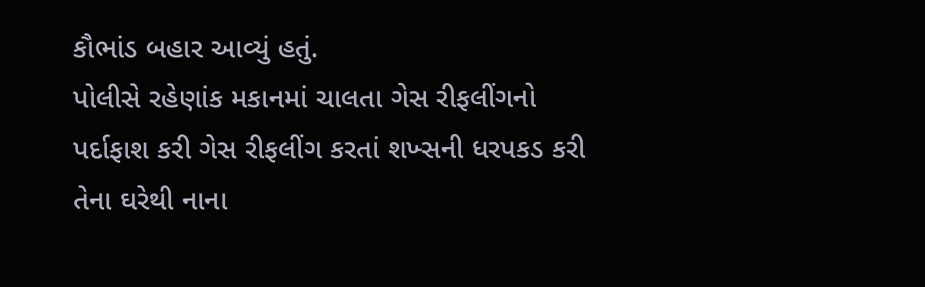કૌભાંડ બહાર આવ્યું હતું.
પોલીસે રહેણાંક મકાનમાં ચાલતા ગેસ રીફલીંગનો પર્દાફાશ કરી ગેસ રીફલીંગ કરતાં શખ્સની ધરપકડ કરી તેના ઘરેથી નાના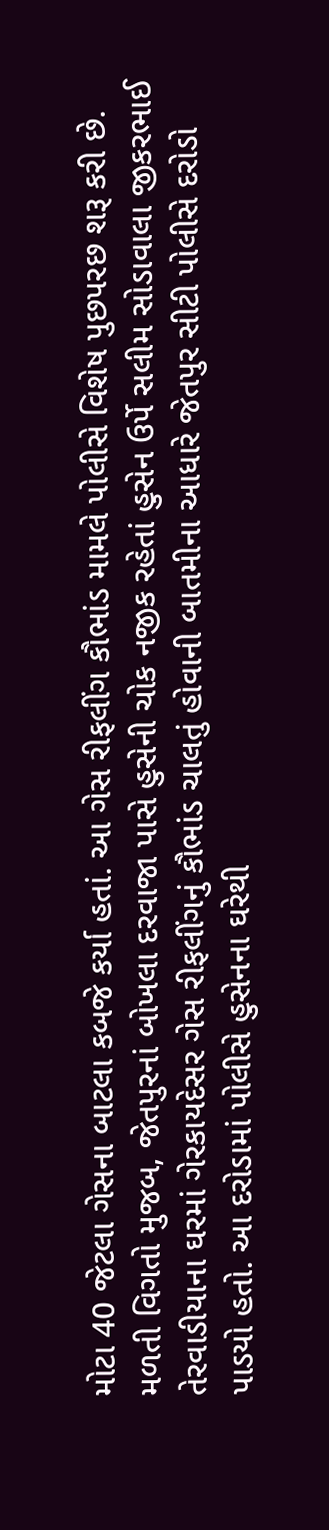મોટા 40 જેટલા ગેસના બાટલા કબજે કર્યા હતાં. આ ગેસ રીફલીંગ કૌભાંડ મામલે પોલીસે વિશેષ પુછપરછ શરૂ કરી છે.
મળતી વિગતો મુજબ, જેતપુરનાં બોખલા દરવાજા પાસે હુસેની ચોક નજીક રહેતાં હુસેન ઉર્પે સલીમ સોડાવાલા જીકરભાઈ તેરવાડીયાના ઘરમાં ગેરકાયદેસર ગેસ રીફલીંગનું કૌભાંડ ચાલતું હોવાની બાતમીના આધારે જેતપુર સીટી પોલીસે દરોડો પાડયો હતો. આ દરોડામાં પોલીસે હુસેનના ઘરેથી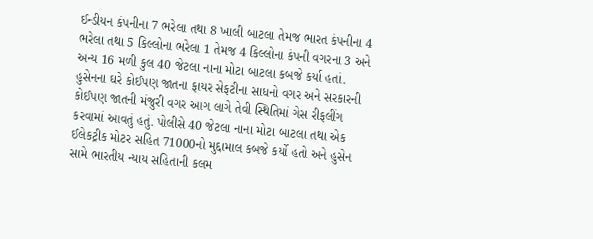ઈન્ડીયન કંપનીના 7 ભરેલા તથા 8 ખાલી બાટલા તેમજ ભારત કંપનીના 4 ભરેલા તથા 5 કિલ્લોના ભરેલા 1 તેમજ 4 કિલ્લોના કંપની વગરના 3 અને અન્ય 16 મળી કુલ 40 જેટલા નાના મોટા બાટલા કબજે કર્યા હતાં.
હુસેનના ઘરે કોઈપણ જાતના ફાયર સેફટીના સાધનો વગર અને સરકારની કોઈપણ જાતની મંજુરી વગર આગ લાગે તેવી સ્થિતિમાં ગેસ રીફલીંગ કરવામાં આવતું હતું. પોલીસે 40 જેટલા નાના મોટા બાટલા તથા એક ઈલેકટ્રીક મોટર સહિત 71000નો મુદ્દામાલ કબજે કર્યો હતો અને હુસેન સામે ભારતીય ન્યાય સહિતાની કલમ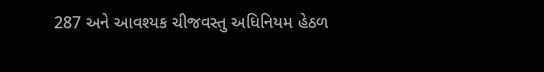287 અને આવશ્યક ચીજવસ્તુ અધિનિયમ હેઠળ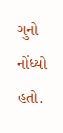ગુનો નોંધ્યો હતો.